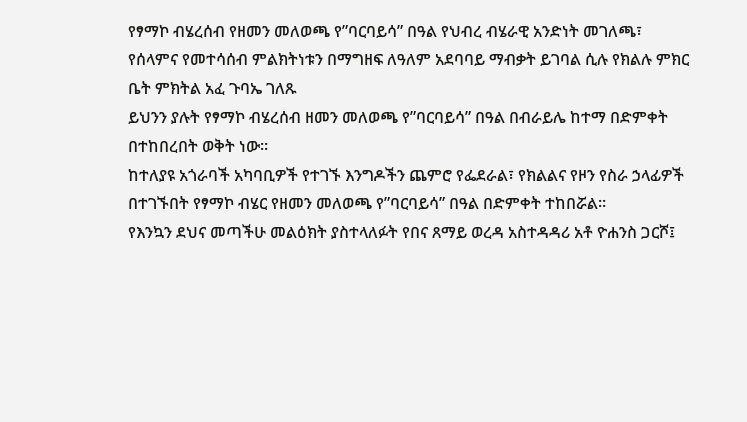የፃማኮ ብሄረሰብ የዘመን መለወጫ የ”ባርባይሳ” በዓል የህብረ ብሄራዊ አንድነት መገለጫ፣ የሰላምና የመተሳሰብ ምልክትነቱን በማግዘፍ ለዓለም አደባባይ ማብቃት ይገባል ሲሉ የክልሉ ምክር ቤት ምክትል አፈ ጉባኤ ገለጹ
ይህንን ያሉት የፃማኮ ብሄረሰብ ዘመን መለወጫ የ”ባርባይሳ” በዓል በብራይሌ ከተማ በድምቀት በተከበረበት ወቅት ነው።
ከተለያዩ አጎራባች አካባቢዎች የተገኙ እንግዶችን ጨምሮ የፌደራል፣ የክልልና የዞን የስራ ኃላፊዎች በተገኙበት የፃማኮ ብሄር የዘመን መለወጫ የ”ባርባይሳ” በዓል በድምቀት ተከበሯል።
የእንኳን ደህና መጣችሁ መልዕክት ያስተላለፉት የበና ጸማይ ወረዳ አስተዳዳሪ አቶ ዮሐንስ ጋርሾ፤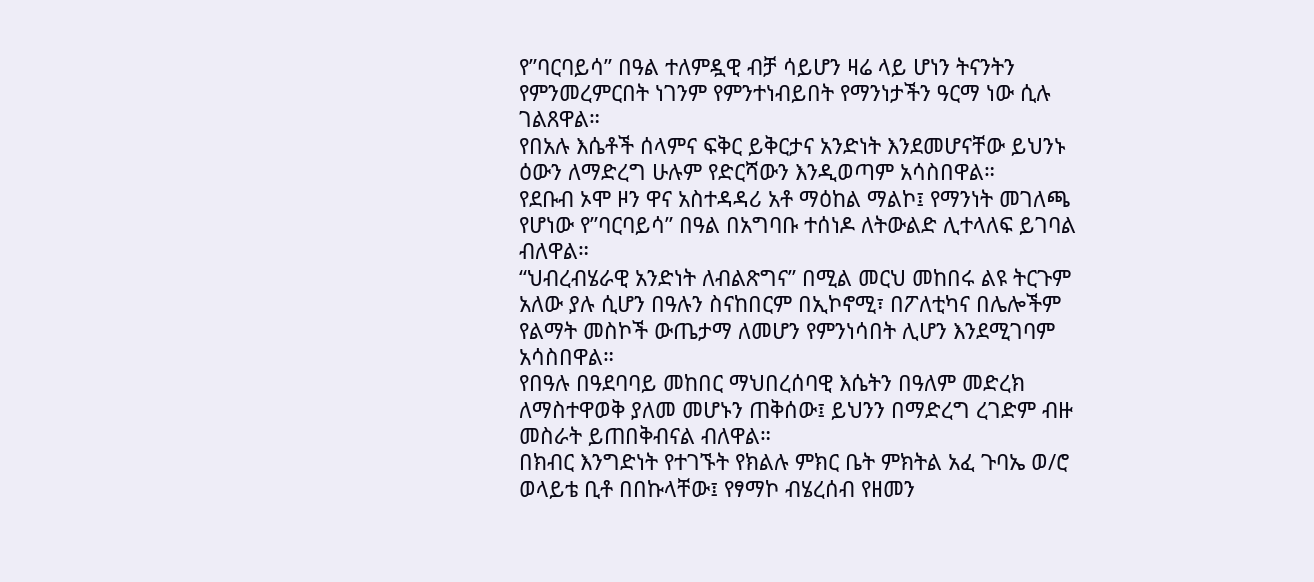የ”ባርባይሳ” በዓል ተለምዷዊ ብቻ ሳይሆን ዛሬ ላይ ሆነን ትናንትን የምንመረምርበት ነገንም የምንተነብይበት የማንነታችን ዓርማ ነው ሲሉ ገልጸዋል።
የበአሉ እሴቶች ሰላምና ፍቅር ይቅርታና አንድነት እንደመሆናቸው ይህንኑ ዕውን ለማድረግ ሁሉም የድርሻውን እንዲወጣም አሳስበዋል።
የደቡብ ኦሞ ዞን ዋና አስተዳዳሪ አቶ ማዕከል ማልኮ፤ የማንነት መገለጫ የሆነው የ”ባርባይሳ” በዓል በአግባቡ ተሰነዶ ለትውልድ ሊተላለፍ ይገባል ብለዋል።
“ህብረብሄራዊ አንድነት ለብልጽግና” በሚል መርህ መከበሩ ልዩ ትርጉም አለው ያሉ ሲሆን በዓሉን ስናከበርም በኢኮኖሚ፣ በፖለቲካና በሌሎችም የልማት መስኮች ውጤታማ ለመሆን የምንነሳበት ሊሆን እንደሚገባም አሳስበዋል።
የበዓሉ በዓደባባይ መከበር ማህበረሰባዊ እሴትን በዓለም መድረክ ለማስተዋወቅ ያለመ መሆኑን ጠቅሰው፤ ይህንን በማድረግ ረገድም ብዙ መስራት ይጠበቅብናል ብለዋል።
በክብር እንግድነት የተገኙት የክልሉ ምክር ቤት ምክትል አፈ ጉባኤ ወ/ሮ ወላይቴ ቢቶ በበኩላቸው፤ የፃማኮ ብሄረሰብ የዘመን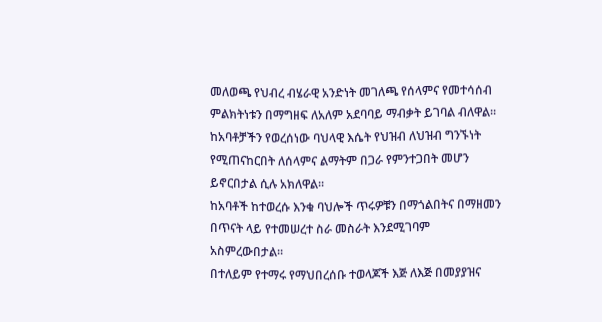መለወጫ የህብረ ብሄራዊ አንድነት መገለጫ የሰላምና የመተሳሰብ ምልክትነቱን በማግዘፍ ለአለም አደባባይ ማብቃት ይገባል ብለዋል።
ከአባቶቻችን የወረሰነው ባህላዊ እሴት የህዝብ ለህዝብ ግንኙነት የሚጠናከርበት ለሰላምና ልማትም በጋራ የምንተጋበት መሆን ይኖርበታል ሲሉ አክለዋል።
ከአባቶች ከተወረሱ እንቁ ባህሎች ጥሩዎቹን በማጎልበትና በማዘመን በጥናት ላይ የተመሠረተ ስራ መስራት እንደሚገባም አስምረውበታል።
በተለይም የተማሩ የማህበረሰቡ ተወላጆች እጅ ለእጅ በመያያዝና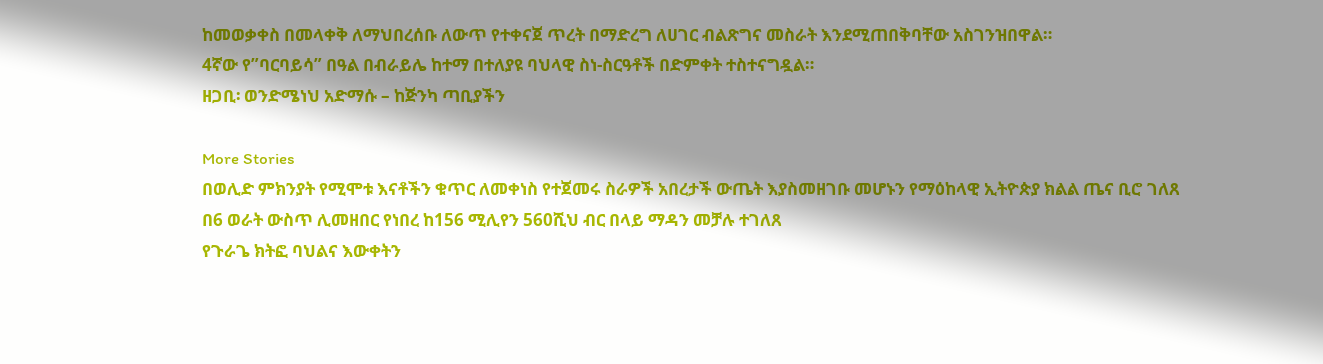ከመወቃቀስ በመላቀቅ ለማህበረሰቡ ለውጥ የተቀናጀ ጥረት በማድረግ ለሀገር ብልጽግና መስራት እንደሚጠበቅባቸው አስገንዝበዋል።
4ኛው የ”ባርባይሳ” በዓል በብራይሌ ከተማ በተለያዩ ባህላዊ ስነ-ስርዓቶች በድምቀት ተስተናግዷል።
ዘጋቢ፡ ወንድሜነህ አድማሱ – ከጅንካ ጣቢያችን

More Stories
በወሊድ ምክንያት የሚሞቱ እናቶችን ቁጥር ለመቀነስ የተጀመሩ ስራዎች አበረታች ውጤት እያስመዘገቡ መሆኑን የማዕከላዊ ኢትዮጵያ ክልል ጤና ቢሮ ገለጸ
በ6 ወራት ውስጥ ሊመዘበር የነበረ ከ156 ሚሊየን 560ሺህ ብር በላይ ማዳን መቻሉ ተገለጸ
የጉራጌ ክትፎ ባህልና እውቀትን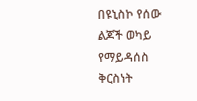በዩኒስኮ የሰው ልጆች ወካይ የማይዳሰስ ቅርስነት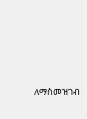ለማስመዝገብ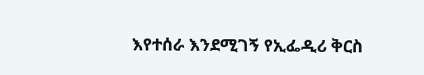እየተሰራ እንደሚገኝ የኢፌዲሪ ቅርስ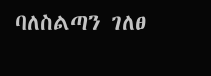ባለስልጣን ገለፀ